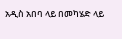አዲስ አበባ ላይ በመካሄድ ላይ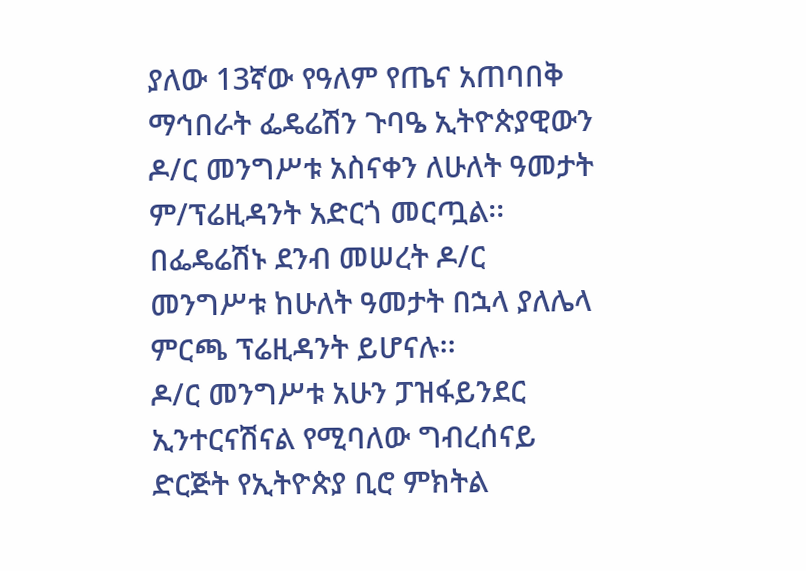ያለው 13ኛው የዓለም የጤና አጠባበቅ ማኅበራት ፌዴሬሽን ጉባዔ ኢትዮጵያዊውን ዶ/ር መንግሥቱ አስናቀን ለሁለት ዓመታት ም/ፕሬዚዳንት አድርጎ መርጧል፡፡
በፌዴሬሽኑ ደንብ መሠረት ዶ/ር መንግሥቱ ከሁለት ዓመታት በኋላ ያለሌላ ምርጫ ፕሬዚዳንት ይሆናሉ፡፡
ዶ/ር መንግሥቱ አሁን ፓዝፋይንደር ኢንተርናሽናል የሚባለው ግብረሰናይ ድርጅት የኢትዮጵያ ቢሮ ምክትል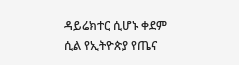ዳይሬክተር ሲሆኑ ቀደም ሲል የኢትዮጵያ የጤና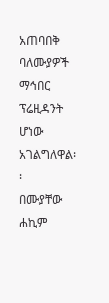አጠባበቅ ባለሙያዎች ማኅበር ፕሬዚዳንት ሆነው አገልግለዋል፡፡
በሙያቸው ሐኪም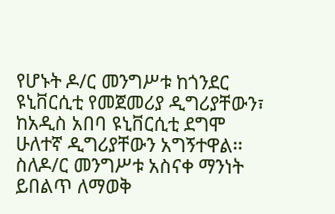የሆኑት ዶ/ር መንግሥቱ ከጎንደር ዩኒቨርሲቲ የመጀመሪያ ዲግሪያቸውን፣ ከአዲስ አበባ ዩኒቨርሲቲ ደግሞ ሁለተኛ ዲግሪያቸውን አግኝተዋል፡፡
ስለዶ/ር መንግሥቱ አስናቀ ማንነት ይበልጥ ለማወቅ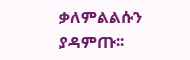ቃለምልልሱን ያዳምጡ፡፡